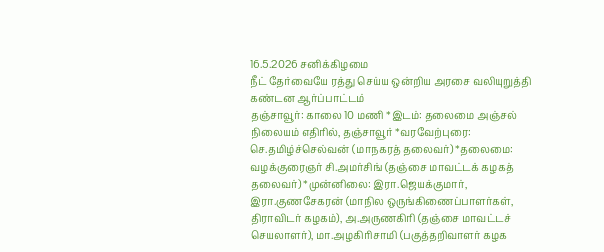16.5.2026 சனிக்கிழமை
நீட் தேர்வையே ரத்து செய்ய ஒன்றிய அரசை வலியுறுத்தி கண்டன ஆர்ப்பாட்டம்
தஞ்சாவூர்: காலை 10 மணி *இடம்: தலைமை அஞ்சல் நிலையம் எதிரில், தஞ்சாவூர் *வரவேற்புரை: செ.தமிழ்ச்செல்வன் (மாநகரத் தலைவர்) *தலைமை: வழக்குரைஞர் சி.அமர்சிங் (தஞ்சை மாவட்டக் கழகத் தலைவர்) *முன்னிலை: இரா.ஜெயக்குமார், இரா.குணசேகரன் (மாநில ஒருங்கிணைப்பாளர்கள், திராவிடர் கழகம்), அ.அருணகிரி (தஞ்சை மாவட்டச் செயலாளர்), மா.அழகிரிசாமி (பகுத்தறிவாளர் கழக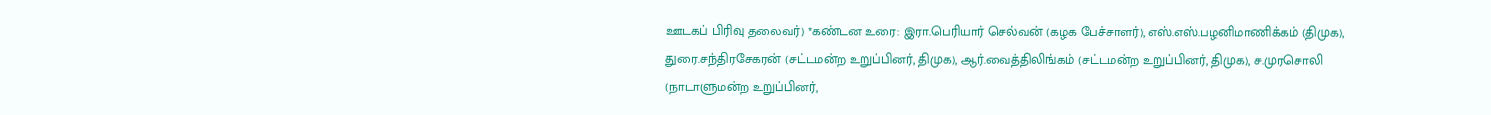ஊடகப் பிரிவு தலைவர்) *கண்டன உரை: இரா.பெரியார் செல்வன் (கழக பேச்சாளர்), எஸ்.எஸ்.பழனிமாணிக்கம் (திமுக), துரை.சந்திரசேகரன் (சட்டமன்ற உறுப்பினர், திமுக), ஆர்.வைத்திலிங்கம் (சட்டமன்ற உறுப்பினர், திமுக), ச.முரசொலி (நாடாளுமன்ற உறுப்பினர்,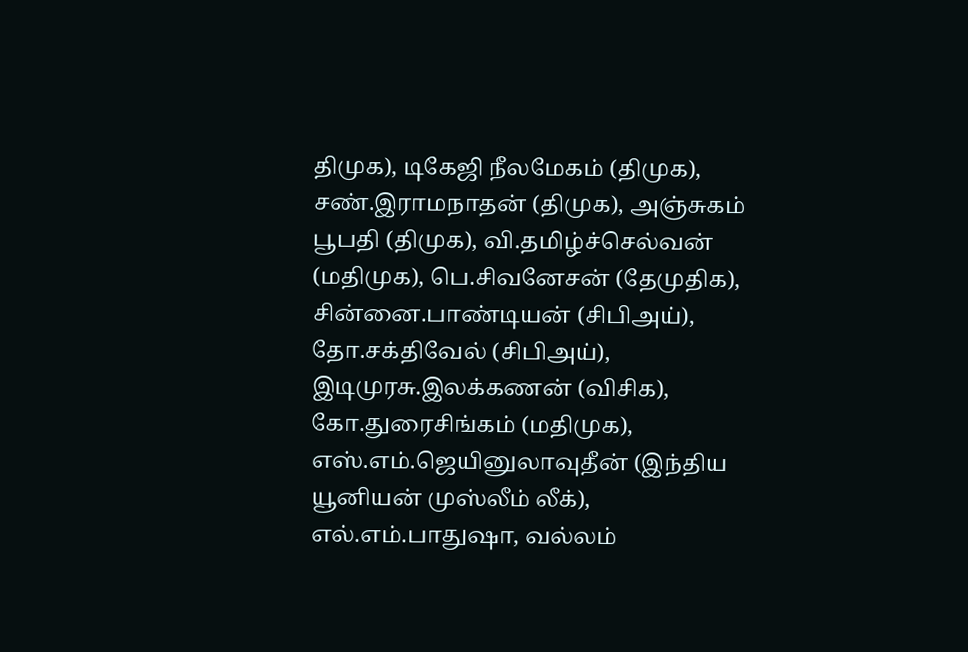திமுக), டிகேஜி நீலமேகம் (திமுக), சண்.இராமநாதன் (திமுக), அஞ்சுகம் பூபதி (திமுக), வி.தமிழ்ச்செல்வன் (மதிமுக), பெ.சிவனேசன் (தேமுதிக), சின்னை.பாண்டியன் (சிபிஅய்), தோ.சக்திவேல் (சிபிஅய்), இடிமுரசு.இலக்கணன் (விசிக), கோ.துரைசிங்கம் (மதிமுக),
எஸ்.எம்.ஜெயினுலாவுதீன் (இந்திய யூனியன் முஸ்லீம் லீக்), எல்.எம்.பாதுஷா, வல்லம்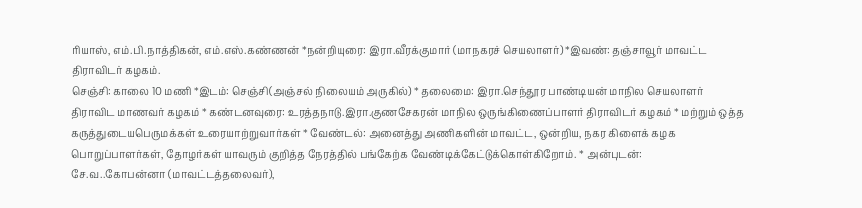ரியாஸ், எம்.பி.நாத்திகன், எம்.எஸ்.கண்ணன் *நன்றியுரை: இரா.வீரக்குமார் (மாநகரச் செயலாளர்) *இவண்: தஞ்சாவூர் மாவட்ட திராவிடர் கழகம்.
செஞ்சி: காலை 10 மணி *இடம்: செஞ்சி(அஞ்சல் நிலையம் அருகில்) * தலைமை: இரா.செந்தூர பாண்டியன் மாநில செயலாளர் திராவிட மாணவர் கழகம் * கண்டனவுரை: உரத்தநாடு.இரா.குணசேகரன் மாநில ஒருங்கிணைப்பாளர் திராவிடர் கழகம் * மற்றும் ஒத்த கருத்துடையபெருமக்கள் உரையாற்றுவார்கள் * வேண்டல்: அனைத்து அணிகளின் மாவட்ட, ஒன்றிய, நகர கிளைக் கழக பொறுப்பாளர்கள், தோழர்கள் யாவரும் குறித்த நேரத்தில் பங்கேற்க வேண்டிக்கேட்டுக்கொள்கிறோம். * அன்புடன்:
சே.வ..கோபன்னா (மாவட்டத்தலைவர்),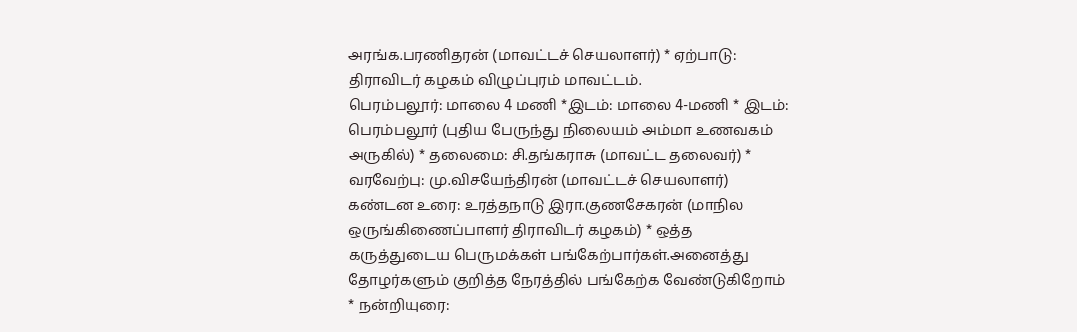அரங்க.பரணிதரன் (மாவட்டச் செயலாளர்) * ஏற்பாடு: திராவிடர் கழகம் விழுப்புரம் மாவட்டம்.
பெரம்பலூர்: மாலை 4 மணி *இடம்: மாலை 4-மணி * இடம்: பெரம்பலூர் (புதிய பேருந்து நிலையம் அம்மா உணவகம் அருகில்) * தலைமை: சி.தங்கராசு (மாவட்ட தலைவர்) * வரவேற்பு: மு.விசயேந்திரன் (மாவட்டச் செயலாளர்) கண்டன உரை: உரத்தநாடு இரா.குணசேகரன் (மாநில ஒருங்கிணைப்பாளர் திராவிடர் கழகம்) * ஒத்த கருத்துடைய பெருமக்கள் பங்கேற்பார்கள்.அனைத்து தோழர்களும் குறித்த நேரத்தில் பங்கேற்க வேண்டுகிறோம் * நன்றியுரை: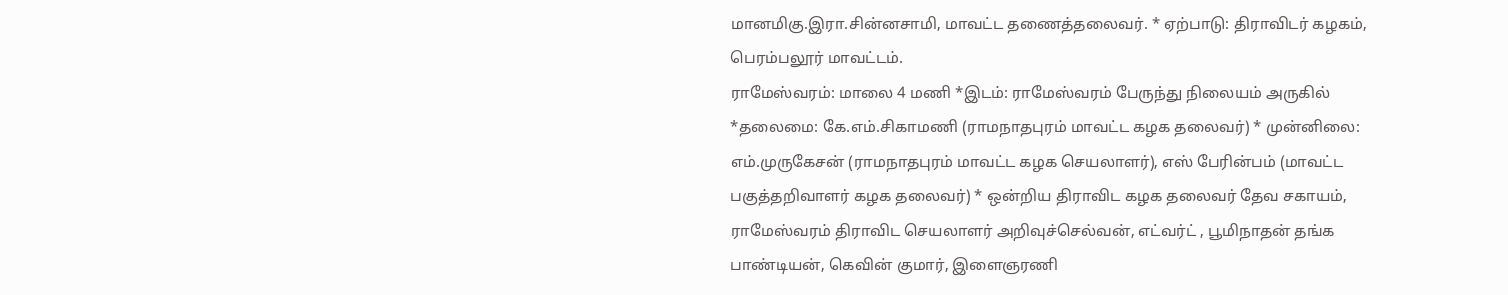மானமிகு.இரா.சின்னசாமி, மாவட்ட தணைத்தலைவர். * ஏற்பாடு: திராவிடர் கழகம், பெரம்பலூர் மாவட்டம்.
ராமேஸ்வரம்: மாலை 4 மணி *இடம்: ராமேஸ்வரம் பேருந்து நிலையம் அருகில் *தலைமை: கே.எம்.சிகாமணி (ராமநாதபுரம் மாவட்ட கழக தலைவர்) * முன்னிலை: எம்.முருகேசன் (ராமநாதபுரம் மாவட்ட கழக செயலாளர்), எஸ் பேரின்பம் (மாவட்ட பகுத்தறிவாளர் கழக தலைவர்) * ஒன்றிய திராவிட கழக தலைவர் தேவ சகாயம், ராமேஸ்வரம் திராவிட செயலாளர் அறிவுச்செல்வன், எட்வர்ட் , பூமிநாதன் தங்க பாண்டியன், கெவின் குமார், இளைஞரணி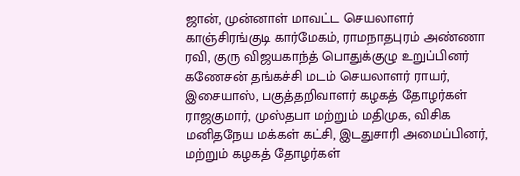ஜான், முன்னாள் மாவட்ட செயலாளர் காஞ்சிரங்குடி கார்மேகம், ராமநாதபுரம் அண்ணா ரவி, குரு விஜயகாந்த் பொதுக்குழு உறுப்பினர் கணேசன் தங்கச்சி மடம் செயலாளர் ராயர், இசையாஸ், பகுத்தறிவாளர் கழகத் தோழர்கள் ராஜகுமார், முஸ்தபா மற்றும் மதிமுக, விசிக மனிதநேய மக்கள் கட்சி, இடதுசாரி அமைப்பினர், மற்றும் கழகத் தோழர்கள்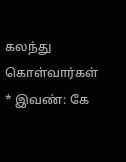கலந்து கொள்வார்கள் * இவண்: கே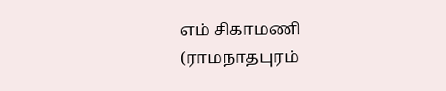எம் சிகாமணி (ராமநாதபுரம்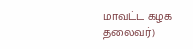மாவட்ட கழக தலைவர்)